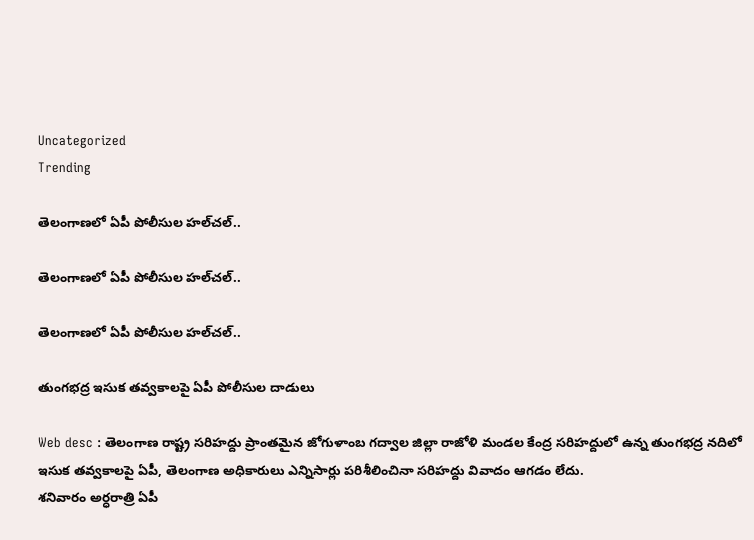Uncategorized
Trending

తెలంగాణలో ఏపీ పోలీసుల హల్‌చల్‌..

తెలంగాణలో ఏపీ పోలీసుల హల్‌చల్‌..

తెలంగాణలో ఏపీ పోలీసుల హల్‌చల్‌..

తుంగభద్ర ఇసుక తవ్వకాలపై ఏపీ పోలీసుల దాడులు

Web desc : తెలంగాణ రాష్ట్ర సరిహద్దు ప్రాంతమైన జోగుళాంబ గద్వాల జిల్లా రాజోళి మండల కేంద్ర సరిహద్దులో ఉన్న తుంగభద్ర నదిలో ఇసుక తవ్వకాలపై ఏపీ, తెలంగాణ అధికారులు ఎన్నిసార్లు పరిశీలించినా సరిహద్దు వివాదం ఆగడం లేదు.
శనివారం అర్ధరాత్రి ఏపీ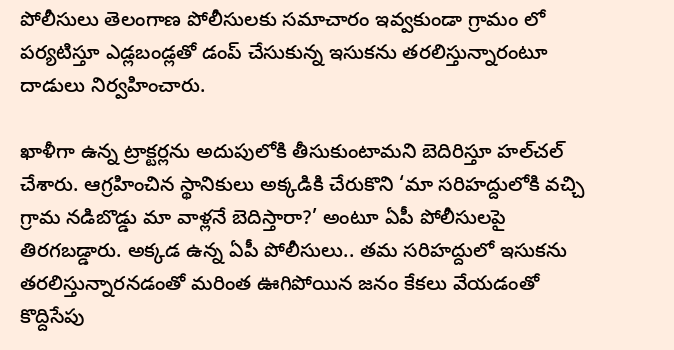పోలీసులు తెలంగాణ పోలీసులకు సమాచారం ఇవ్వకుండా గ్రామం లో పర్యటిస్తూ ఎడ్లబండ్లతో డంప్‌ చేసుకున్న ఇసుకను తరలిస్తున్నారంటూ దాడులు నిర్వహించారు.

ఖాళీగా ఉన్న ట్రాక్టర్లను అదుపులోకి తీసుకుంటామని బెదిరిస్తూ హల్‌చల్‌ చేశారు. ఆగ్రహించిన స్థానికులు అక్కడికి చేరుకొని ‘మా సరిహద్దులోకి వచ్చి గ్రామ నడిబొడ్డు మా వాళ్లనే బెదిస్తారా?’ అంటూ ఏపీ పోలీసులపై తిరగబడ్డారు. అక్కడ ఉన్న ఏపీ పోలీసులు.. తమ సరిహద్దులో ఇసుకను తరలిస్తున్నారనడంతో మరింత ఊగిపోయిన జనం కేకలు వేయడంతో కొద్దిసేపు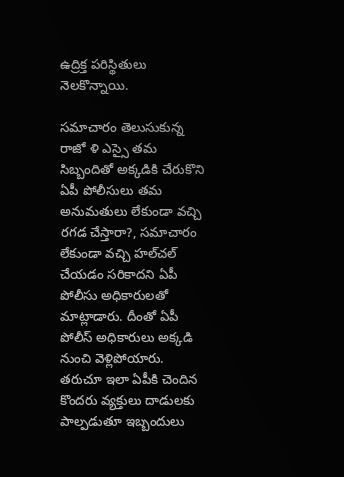ఉద్రిక్త పరిస్థితులు నెలకొన్నాయి.

సమాచారం తెలుసుకున్న రాజో ళి ఎస్సై తమ సిబ్బందితో అక్కడికి చేరుకొని ఏపీ పోలీసులు తమ అనుమతులు లేకుండా వచ్చి రగడ చేస్తారా?, సమాచారం లేకుండా వచ్చి హల్‌చల్‌ చేయడం సరికాదని ఏపీ పోలీసు అధికారులతో మాట్లాడారు. దీంతో ఏపీ పోలీస్‌ అధికారులు అక్కడి నుంచి వెళ్లిపోయారు. తరుచూ ఇలా ఏపీకి చెందిన కొందరు వ్యక్తులు దాడులకు పాల్పడుతూ ఇబ్బందులు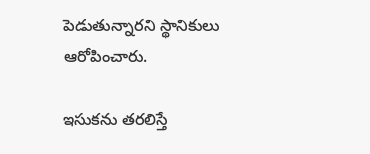పెడుతున్నారని స్థానికులు ఆరోపించారు.

ఇసుకను తరలిస్తే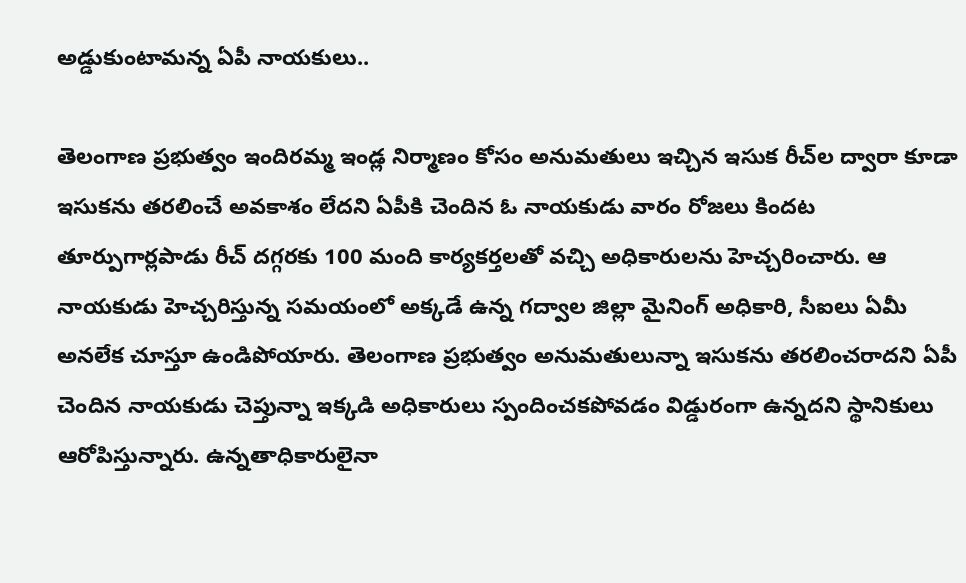అడ్డుకుంటామన్న ఏపీ నాయకులు..

తెలంగాణ ప్రభుత్వం ఇందిరమ్మ ఇండ్ల నిర్మాణం కోసం అనుమతులు ఇచ్చిన ఇసుక రీచ్‌ల ద్వారా కూడా ఇసుకను తరలించే అవకాశం లేదని ఏపీకి చెందిన ఓ నాయకుడు వారం రోజలు కిందట తూర్పుగార్లపాడు రీచ్‌ దగ్గరకు 100 మంది కార్యకర్తలతో వచ్చి అధికారులను హెచ్చరించారు. ఆ నాయకుడు హెచ్చరిస్తున్న సమయంలో అక్కడే ఉన్న గద్వాల జిల్లా మైనింగ్‌ అధికారి, సీఐలు ఏమీ అనలేక చూస్తూ ఉండిపోయారు. తెలంగాణ ప్రభుత్వం అనుమతులున్నా ఇసుకను తరలించరాదని ఏపీ చెందిన నాయకుడు చెప్తున్నా ఇక్కడి అధికారులు స్పందించకపోవడం విడ్డురంగా ఉన్నదని స్థానికులు ఆరోపిస్తున్నారు. ఉన్నతాధికారులైనా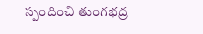స్పందించి తుంగభద్ర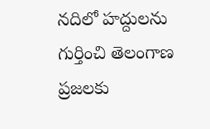నదిలో హద్దులను గుర్తించి తెలంగాణ ప్రజలకు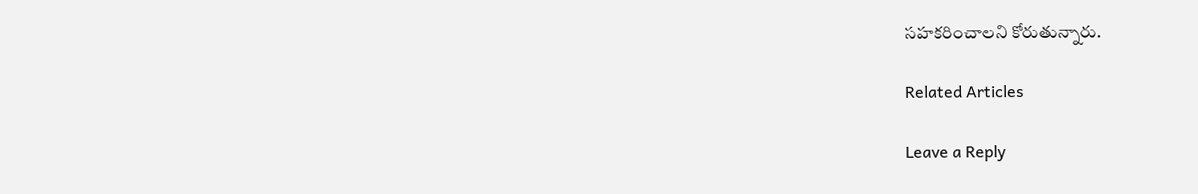సహకరించాలని కోరుతున్నారు.

Related Articles

Leave a Reply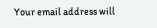Your email address will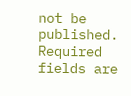not be published. Required fields are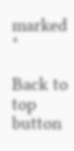marked *

Back to top button